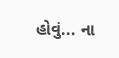હોવું... ના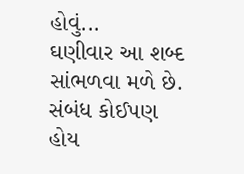હોવું...
ઘણીવાર આ શબ્દ સાંભળવા મળે છે. સંબંધ કોઈપણ હોય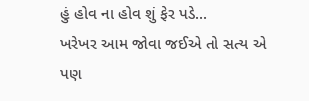હું હોવ ના હોવ શું ફેર પડે...
ખરેખર આમ જોવા જઈએ તો સત્ય એ પણ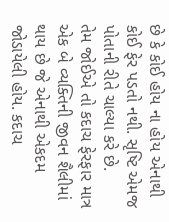છે કે કોઈ હોય ના હોય એનાથી કોઈ ફેર પડતો નથી. સૃષ્ટિ એમજ પોતાની રીતે ચાલ્યા કરે છે.
તેમ જોઈએ તો કદાચ ફેરફાર માત્ર એક બે વ્યક્તિની જીવન શૈલીમાં થાય છે જે એનાથી એકદમ જોડાયેલી હોય. કદાચ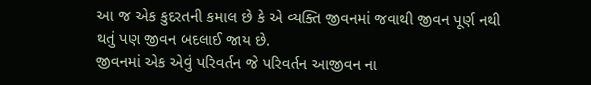આ જ એક કુદરતની કમાલ છે કે એ વ્યક્તિ જીવનમાં જવાથી જીવન પૂર્ણ નથી થતું પણ જીવન બદલાઈ જાય છે.
જીવનમાં એક એવું પરિવર્તન જે પરિવર્તન આજીવન ના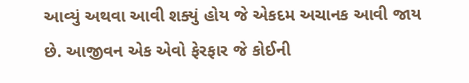આવ્યું અથવા આવી શક્યું હોય જે એકદમ અચાનક આવી જાય છે. આજીવન એક એવો ફેરફાર જે કોઈની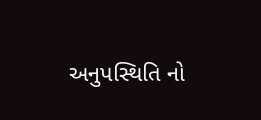અનુપસ્થિતિ નો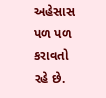અહેસાસ પળ પળ કરાવતો રહે છે.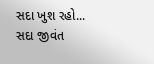સદા ખુશ રહો...
સદા જીવંત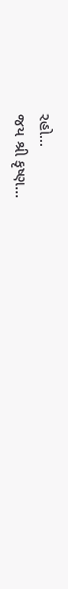રહો...
જય શ્રી કૃષ્ણ...